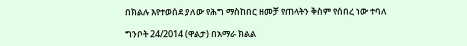በክልሉ እየተወሰደ ያለው የሕግ ማስከበር ዘመቻ የጠላትን ቅስም የሰበረ ነው ተባለ

ግንቦት 24/2014 (ዋልታ) በአማራ ክልል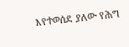እየተወሰደ ያለው የሕግ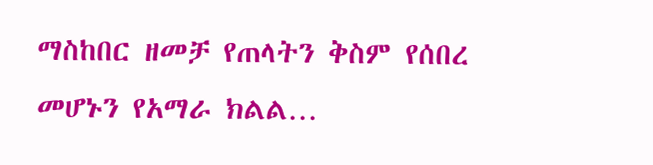ማስከበር ዘመቻ የጠላትን ቅስም የሰበረ መሆኑን የአማራ ክልል…